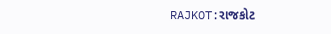RAJKOT:રાજકોટ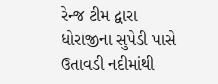રેન્જ ટીમ દ્વારા ધોરાજીના સુપેડી પાસે ઉતાવડી નદીમાંથી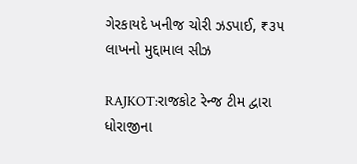ગેરકાયદે ખનીજ ચોરી ઝડપાઈ, ₹૩૫ લાખનો મુદ્દામાલ સીઝ

RAJKOT:રાજકોટ રેન્જ ટીમ દ્વારા ધોરાજીના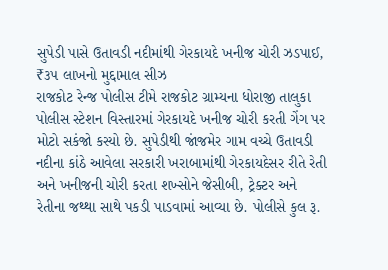સુપેડી પાસે ઉતાવડી નદીમાંથી ગેરકાયદે ખનીજ ચોરી ઝડપાઈ, ₹૩૫ લાખનો મુદ્દામાલ સીઝ
રાજકોટ રેન્જ પોલીસ ટીમે રાજકોટ ગ્રામ્યના ધોરાજી તાલુકા પોલીસ સ્ટેશન વિસ્તારમાં ગેરકાયદે ખનીજ ચોરી કરતી ગેંગ પર મોટો સકંજો કસ્યો છે. સુપેડીથી જાંજમેર ગામ વચ્ચે ઉતાવડી નદીના કાંઠે આવેલા સરકારી ખરાબામાંથી ગેરકાયદેસર રીતે રેતી અને ખનીજની ચોરી કરતા શખ્સોને જેસીબી, ટ્રેક્ટર અને રેતીના જથ્થા સાથે પકડી પાડવામાં આવ્યા છે. પોલીસે કુલ રૂ.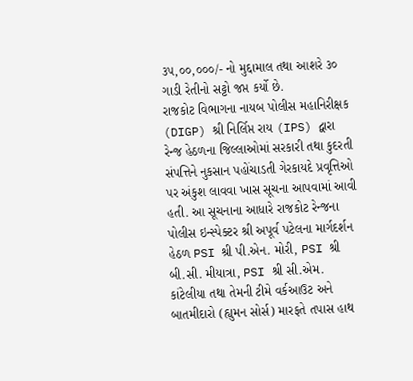૩૫,૦૦,૦૦૦/- નો મુદ્દામાલ તથા આશરે ૩૦ ગાડી રેતીનો સટ્ટો જપ્ત કર્યો છે.
રાજકોટ વિભાગના નાયબ પોલીસ મહાનિરીક્ષક (DIGP) શ્રી નિર્લિપ્ત રાય (IPS) દ્વારા રેન્જ હેઠળના જિલ્લાઓમાં સરકારી તથા કુદરતી સંપત્તિને નુકસાન પહોંચાડતી ગેરકાયદે પ્રવૃત્તિઓ પર અંકુશ લાવવા ખાસ સૂચના આપવામાં આવી હતી. આ સૂચનાના આધારે રાજકોટ રેન્જના પોલીસ ઇન્સ્પેક્ટર શ્રી અપૂર્વ પટેલના માર્ગદર્શન હેઠળ PSI શ્રી પી.એન. મોરી, PSI શ્રી બી.સી. મીયાત્રા, PSI શ્રી સી.એમ. કાંટેલીયા તથા તેમની ટીમે વર્કઆઉટ અને બાતમીદારો (હ્યુમન સોર્સ) મારફતે તપાસ હાથ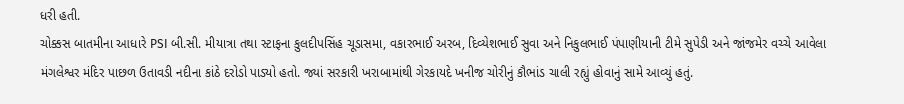ધરી હતી.
ચોક્કસ બાતમીના આધારે PSI બી.સી. મીયાત્રા તથા સ્ટાફના કુલદીપસિંહ ચૂડાસમા, વકારભાઈ અરબ, દિવ્યેશભાઈ સુવા અને નિકુલભાઈ પંપાણીયાની ટીમે સુપેડી અને જાંજમેર વચ્ચે આવેલા મંગલેશ્વર મંદિર પાછળ ઉતાવડી નદીના કાંઠે દરોડો પાડ્યો હતો. જ્યાં સરકારી ખરાબામાંથી ગેરકાયદે ખનીજ ચોરીનું કૌભાંડ ચાલી રહ્યું હોવાનું સામે આવ્યું હતું.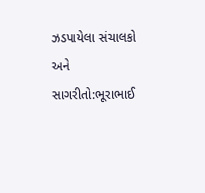ઝડપાયેલા સંચાલકો અને સાગરીતો:ભૂરાભાઈ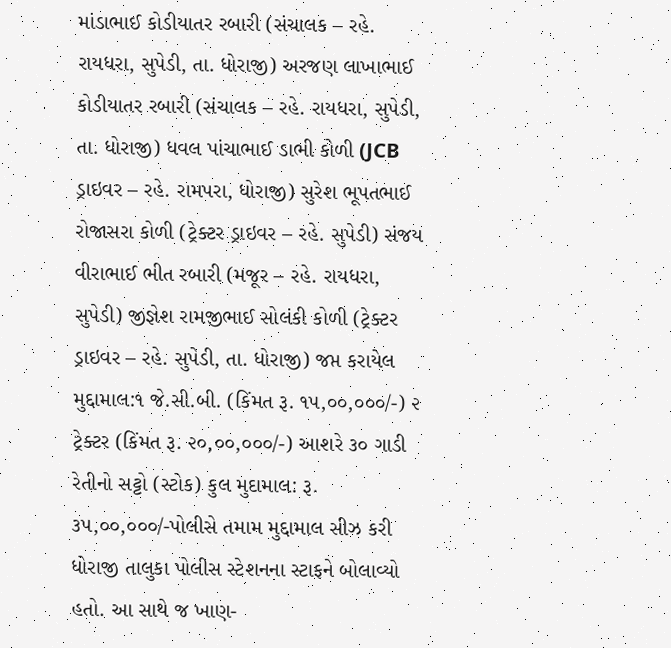માંડાભાઈ કોડીયાતર રબારી (સંચાલક – રહે. રાયધરા, સુપેડી, તા. ધોરાજી) અરજણ લાખાભાઈ કોડીયાતર રબારી (સંચાલક – રહે. રાયધરા, સુપેડી, તા. ધોરાજી) ધવલ પાંચાભાઈ ડાભી કોળી (JCB ડ્રાઇવર – રહે. રામપરા, ધોરાજી) સુરેશ ભૂપતભાઈ રોજાસરા કોળી (ટ્રેક્ટર ડ્રાઇવર – રહે. સુપેડી) સંજય વીરાભાઈ ભીત રબારી (મજૂર – રહે. રાયધરા, સુપેડી) જીજ્ઞેશ રામજીભાઈ સોલંકી કોળી (ટ્રેક્ટર ડ્રાઇવર – રહે. સુપેડી, તા. ધોરાજી) જપ્ત કરાયેલ મુદ્દામાલ:૧ જે.સી.બી. (કિંમત રૂ. ૧૫,૦૦,૦૦૦/-) ૨ ટ્રેક્ટર (કિંમત રૂ. ૨૦,૦૦,૦૦૦/-) આશરે ૩૦ ગાડી રેતીનો સટ્ટો (સ્ટોક) કુલ મુદામાલ: રૂ. ૩૫,૦૦,૦૦૦/-પોલીસે તમામ મુદ્દામાલ સીઝ કરી ધોરાજી તાલુકા પોલીસ સ્ટેશનના સ્ટાફને બોલાવ્યો હતો. આ સાથે જ ખાણ-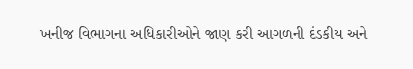ખનીજ વિભાગના અધિકારીઓને જાણ કરી આગળની દંડકીય અને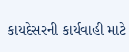કાયદેસરની કાર્યવાહી માટે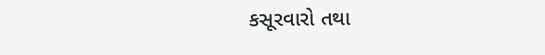કસૂરવારો તથા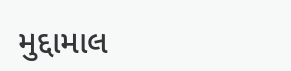મુદ્દામાલ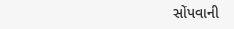સોંપવાની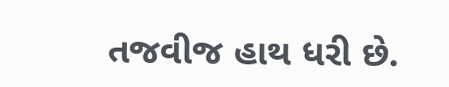તજવીજ હાથ ધરી છે.